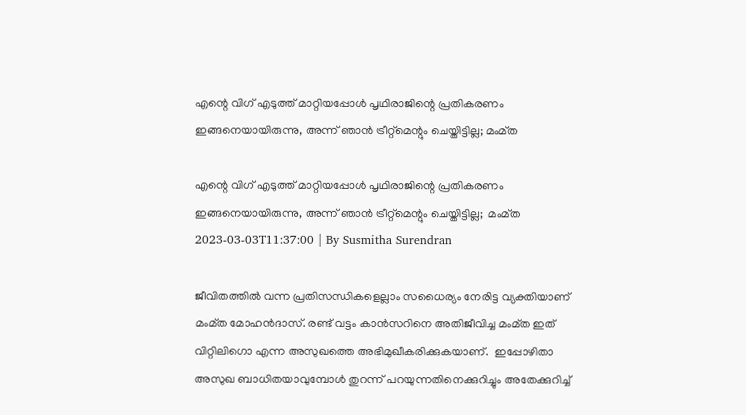എന്റെ വിഗ് എടുത്ത് മാറ്റിയപ്പോൾ പൃഥിരാജിന്റെ പ്രതികരണം ഇങ്ങനെയായിരുന്നു, അന്ന് ഞാൻ ട്രീറ്റ്മെന്റും ചെയ്തിട്ടില്ല; മംമ്ത

എന്റെ വിഗ് എടുത്ത് മാറ്റിയപ്പോൾ പൃഥിരാജിന്റെ പ്രതികരണം ഇങ്ങനെയായിരുന്നു, അന്ന് ഞാൻ ട്രീറ്റ്മെന്റും ചെയ്തിട്ടില്ല;  മംമ്ത
2023-03-03T11:37:00 | By Susmitha Surendran

ജീവിതത്തിൽ വന്ന പ്രതിസന്ധികളെല്ലാം സധൈര്യം നേരിട്ട വ്യക്തിയാണ് മംമ്ത മോഹൻദാസ്. രണ്ട് വട്ടം കാൻസറിനെ അതിജീവിച്ച മംമ്ത ഇത് വിറ്റിലിഗൊ എന്ന അസുഖത്തെ അഭിമുഖീകരിക്കുകയാണ്.  ഇപ്പോഴിതാ അസുഖ ബാധിതയാവുമ്പോൾ തുറന്ന് പറയുന്നതിനെക്കുറിച്ചും അതേക്കുറിച്ച്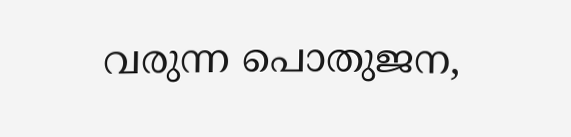വരുന്ന പൊതുജന,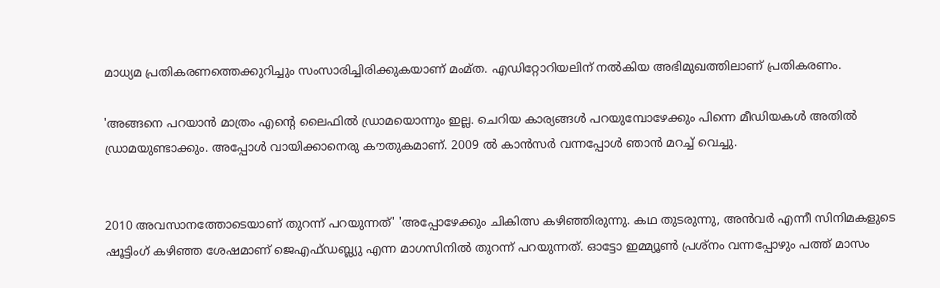മാധ്യമ പ്രതികരണത്തെക്കുറിച്ചും സംസാരിച്ചിരിക്കുകയാണ് മംമ്ത. എഡിറ്റോറിയലിന് നൽകിയ അഭിമുഖത്തിലാണ് പ്രതികരണം.

'അങ്ങനെ പറയാൻ മാത്രം എന്റെ ലൈഫിൽ ഡ്രാമയൊന്നും ഇല്ല. ചെറിയ കാര്യങ്ങൾ പറയുമ്പോഴേക്കും പിന്നെ മീഡിയകൾ അതിൽ ഡ്രാമയുണ്ടാക്കും. അപ്പോൾ വായിക്കാനെരു കൗതുകമാണ്. 2009 ൽ കാൻസർ വന്നപ്പോൾ ഞാൻ മറച്ച് വെച്ചു.


2010 അവസാനത്തോടെയാണ് തുറന്ന് പറയുന്നത്' 'അപ്പോഴേക്കും ചികിത്സ കഴിഞ്ഞിരുന്നു. കഥ തുടരുന്നു, അൻവർ എന്നീ സിനിമകളുടെ ഷൂട്ടിംഗ് കഴിഞ്ഞ ശേഷമാണ് ജെഎഫ്ഡബ്ല്യു എന്ന മാഗസിനിൽ തുറന്ന് പറയുന്നത്. ഓട്ടോ ഇമ്മ്യൂൺ പ്രശ്നം വന്നപ്പോഴും പത്ത് മാസം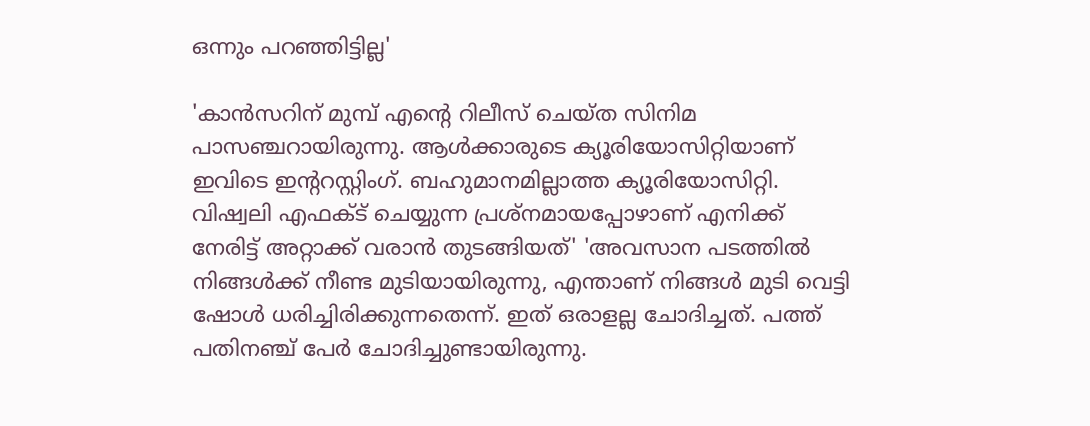ഒന്നും പറഞ്ഞിട്ടില്ല'

'കാൻസറിന് മുമ്പ് എന്റെ റിലീസ് ചെയ്ത സിനിമ പാസഞ്ചറായിരുന്നു. ആൾക്കാരുടെ ക്യൂരിയോസിറ്റിയാണ് ഇവിടെ ഇന്ററസ്റ്റിംഗ്. ബഹുമാനമില്ലാത്ത ക്യൂരിയോസിറ്റി. വിഷ്വലി എഫക്ട് ചെയ്യുന്ന പ്രശ്നമായപ്പോഴാണ് എനിക്ക് നേരിട്ട് അറ്റാക്ക് വരാൻ തുടങ്ങിയത്' 'അവസാന പടത്തിൽ നിങ്ങൾക്ക് നീണ്ട മുടിയായിരുന്നു, എന്താണ് നിങ്ങൾ മുടി വെട്ടി ഷോൾ ധ‌രിച്ചിരിക്കുന്നതെന്ന്. ഇത് ഒരാളല്ല ചോദിച്ചത്. പത്ത് പതിനഞ്ച് പേർ ചോദിച്ചുണ്ടായിരുന്നു.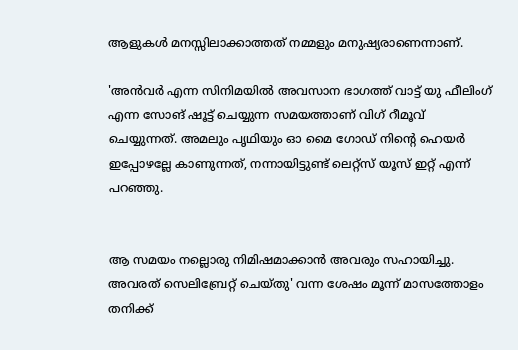ആളുകൾ മനസ്സിലാക്കാത്തത് നമ്മളും മനുഷ്യരാണെന്നാണ്.

'അൻവർ എന്ന സിനിമയിൽ അവസാന ഭാഗത്ത് വാട്ട് യു ഫീലിംഗ് എന്ന സോങ് ഷൂട്ട് ചെയ്യുന്ന സമയത്താണ് വിഗ് റീമൂവ് ചെയ്യുന്നത്. അമലും പൃഥിയും ഓ മൈ ഗോഡ് നിന്റെ ഹെയർ ഇപ്പോഴല്ലേ കാണുന്നത്, നന്നായിട്ടുണ്ട് ലെറ്റ്സ് യൂസ് ഇറ്റ് എന്ന് പറഞ്ഞു.


ആ സമയം നല്ലൊരു നിമിഷമാക്കാൻ അവരും സഹായിച്ചു. അവരത് സെലിബ്രേറ്റ് ചെയ്തു' വന്ന ശേഷം മൂന്ന് മാസത്തോളം തനിക്ക്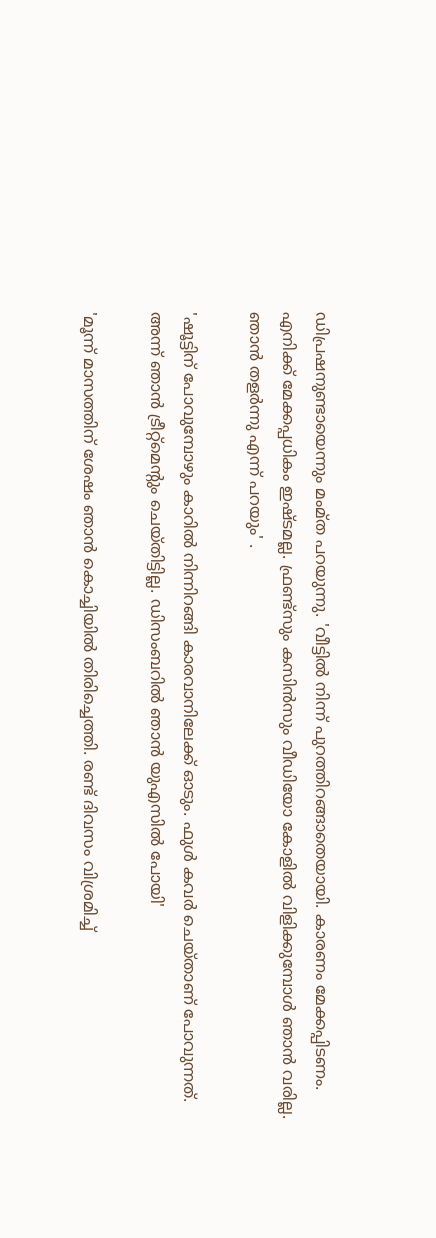ഡിപ്രഷനുണ്ടായെന്നും മംമ്ത പറയുന്നു. 'വീട്ടിൽ നിന്ന് പുറത്തിറങ്ങാതെയായി. കാരണം മേക്കപ്പിടണം. എനിക്ക് മേക്കപ്പധികം ഇഷ്ടമല്ല. ഫ്രണ്ട്സും കസിൻസും വീഡിയോ കോളിൽ വിളിക്കുമ്പോൾ ഞാൻ വരില്ല. ഞാൻ തളർന്നു എന്ന് പറയും' .

'ഷൂട്ടിന് പോവുമ്പോഴും കാറിൽ നിന്നിറങ്ങി കാരവാനിലേക്ക് ഓടും. ഫുൾ കവർ ചെയ്താണ് പോവുന്നത്. അന്ന് ഞാൻ ട്രീറ്റ്മെന്റും ചെയ്തിട്ടില്ല. ഡിസംബറിൽ ഞാൻ യുഎസിൽ പോയി'

'മൂന്ന് മാസത്തിന് ശേഷം ഞാൻ കൊച്ചിയിൽ തിരിച്ചെത്തി. രണ്ട് ദിവസം വിശ്രമിച്ച്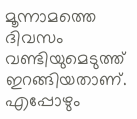മൂന്നാമത്തെ ദിവസം വണ്ടിയുമെടുത്ത് ഇറങ്ങിയതാണ്. എപ്പോഴും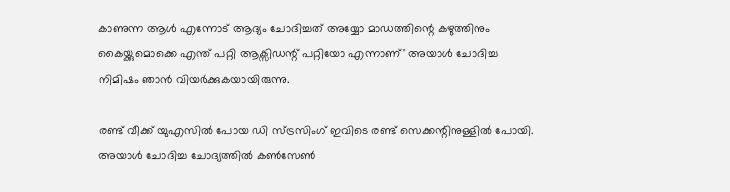കാണുന്ന ആൾ എന്നോട് ആദ്യം ചോദിച്ചത് അയ്യോ മാഡത്തിന്റെ കഴുത്തിനും കൈയ്ക്കുമൊക്കെ എന്ത് പറ്റി ആക്സിഡന്റ് പറ്റിയോ എന്നാണ്' അയാൾ ചോദിച്ച നിമിഷം ഞാൻ വിയർക്കുകയായിരുന്നു.

രണ്ട് വീക്ക് യുഎസിൽ പോയ ഡി സ്ട്രസിംഗ് ഇവിടെ രണ്ട് സെക്കന്റിനുള്ളിൽ പോയി. അയാൾ ചോദിച്ച ചോദ്യത്തിൽ കൺസേൺ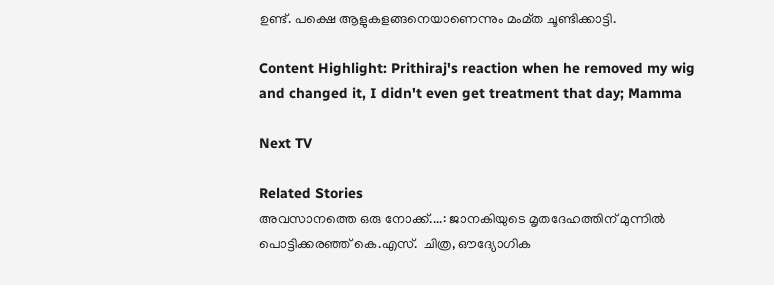ഉണ്ട്. പക്ഷെ ആളുകളങ്ങനെയാണെന്നും മംമ്ത ചൂണ്ടിക്കാട്ടി.

Content Highlight: Prithiraj's reaction when he removed my wig and changed it, I didn't even get treatment that day; Mamma

Next TV

Related Stories
അവസാനത്തെ ഒരു നോക്ക്....: ജാനകിയുടെ മൃതദേഹത്തിന് മുന്നിൽ പൊട്ടിക്കരഞ്ഞ് കെ.എസ്.  ചിത്ര, ഔദ്യോഗിക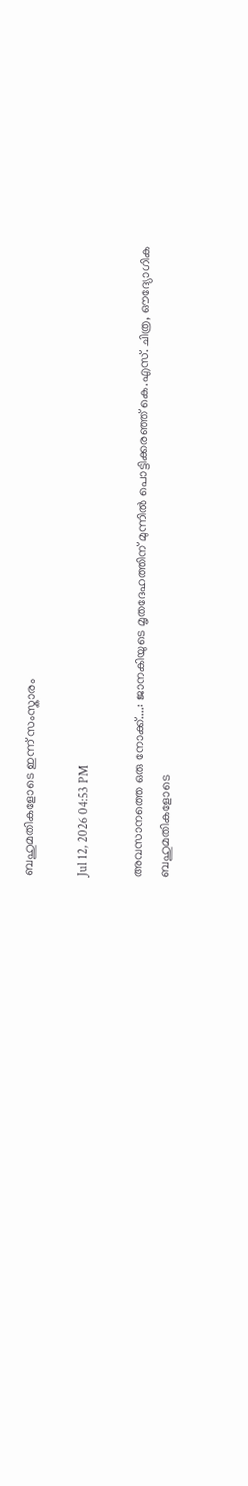ബഹുമതികളോടെ ഇന്ന് സംസ്കാരം

Jul 12, 2026 04:53 PM

അവസാനത്തെ ഒരു നോക്ക്....: ജാനകിയുടെ മൃതദേഹത്തിന് മുന്നിൽ പൊട്ടിക്കരഞ്ഞ് കെ.എസ്. ചിത്ര, ഔദ്യോഗിക ബഹുമതികളോടെ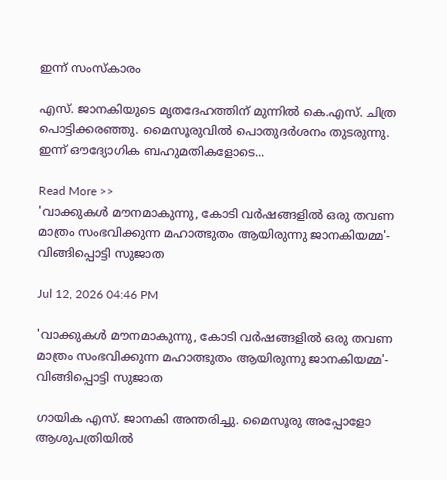ഇന്ന് സംസ്കാരം

എസ്. ജാനകിയുടെ മൃതദേഹത്തിന് മുന്നിൽ കെ.എസ്. ചിത്ര പൊട്ടിക്കരഞ്ഞു. മൈസൂരുവിൽ പൊതുദർശനം തുടരുന്നു. ഇന്ന് ഔദ്യോഗിക ബഹുമതികളോടെ...

Read More >>
'വാക്കുകൾ മൗനമാകുന്നു, കോടി വർഷങ്ങളിൽ ഒരു തവണ മാത്രം സംഭവിക്കുന്ന മഹാത്ഭുതം ആയിരുന്നു ജാനകിയമ്മ'-  വിങ്ങിപ്പൊട്ടി സുജാത

Jul 12, 2026 04:46 PM

'വാക്കുകൾ മൗനമാകുന്നു, കോടി വർഷങ്ങളിൽ ഒരു തവണ മാത്രം സംഭവിക്കുന്ന മഹാത്ഭുതം ആയിരുന്നു ജാനകിയമ്മ'- വിങ്ങിപ്പൊട്ടി സുജാത

ഗായിക എസ്. ജാനകി അന്തരിച്ചു. മൈസൂരു അപ്പോളോ ആശുപത്രിയിൽ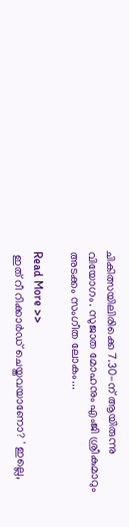ചികിത്സയിലിരിക്കെ 7.30-ന് ആയിരുന്നു വിയോഗം. സുജാത മോഹനും എംജി ശ്രീകുമാറും അടക്കം സംഗീത ലോകം...

Read More >>
 ഇത് റീ റിക്കാർഡ് ചെയ്തവയാണോ? ' ഇല്ലെ,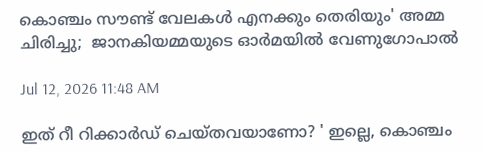കൊഞ്ചം സൗണ്ട് വേലകൾ എനക്കും തെരിയും' അമ്മ ചിരിച്ചു;  ജാനകിയമ്മയുടെ ഓർമയിൽ വേണുഗോപാൽ

Jul 12, 2026 11:48 AM

ഇത് റീ റിക്കാർഡ് ചെയ്തവയാണോ? ' ഇല്ലെ, കൊഞ്ചം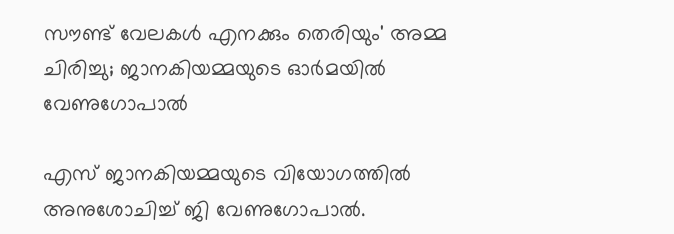സൗണ്ട് വേലകൾ എനക്കും തെരിയും' അമ്മ ചിരിച്ചു; ജാനകിയമ്മയുടെ ഓർമയിൽ വേണുഗോപാൽ

എസ് ജാനകിയമ്മയുടെ വിയോഗത്തിൽ അനുശോചിച്ച് ജി വേണുഗോപാൽ.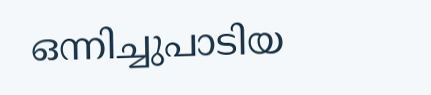ഒന്നിച്ചുപാടിയ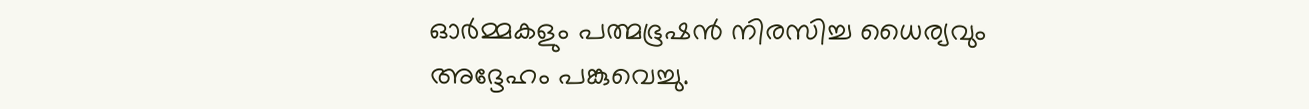ഓർമ്മകളും പത്മഭൂഷൻ നിരസിച്ച ധൈര്യവും അദ്ദേഹം പങ്കുവെച്ചു.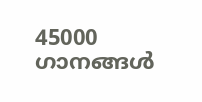45000 ഗാനങ്ങൾ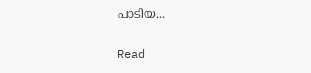പാടിയ...

Read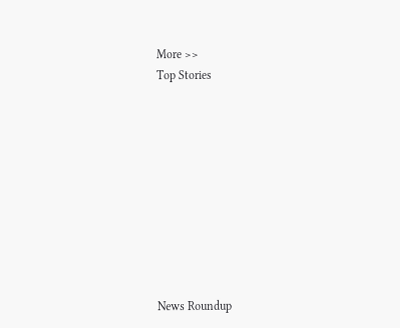More >>
Top Stories










News Roundup